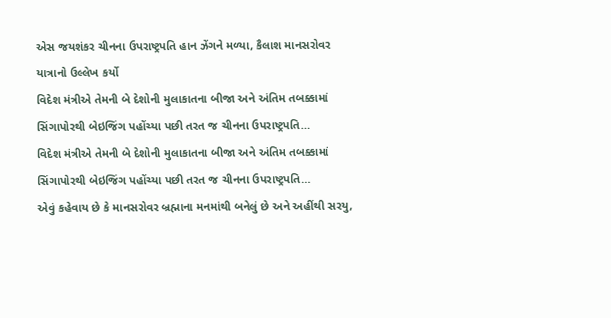એસ જયશંકર ચીનના ઉપરાષ્ટ્રપતિ હાન ઝેંગને મળ્યા, કૈલાશ માનસરોવર યાત્રાનો ઉલ્લેખ કર્યો
વિદેશ મંત્રીએ તેમની બે દેશોની મુલાકાતના બીજા અને અંતિમ તબક્કામાં સિંગાપોરથી બેઇજિંગ પહોંચ્યા પછી તરત જ ચીનના ઉપરાષ્ટ્રપતિ…
વિદેશ મંત્રીએ તેમની બે દેશોની મુલાકાતના બીજા અને અંતિમ તબક્કામાં સિંગાપોરથી બેઇજિંગ પહોંચ્યા પછી તરત જ ચીનના ઉપરાષ્ટ્રપતિ…
એવું કહેવાય છે કે માનસરોવર બ્રહ્માના મનમાંથી બનેલું છે અને અહીંથી સરયુ,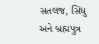સતલજ, સિંધુ અને બ્રહ્મપુત્ર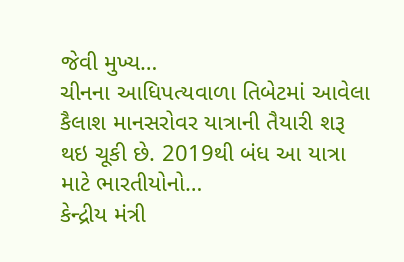જેવી મુખ્ય…
ચીનના આધિપત્યવાળા તિબેટમાં આવેલા કૈલાશ માનસરોવર યાત્રાની તૈયારી શરૂ થઇ ચૂકી છે. 2019થી બંધ આ યાત્રા માટે ભારતીયોનો…
કેન્દ્રીય મંત્રી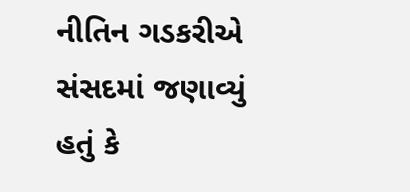નીતિન ગડકરીએ સંસદમાં જણાવ્યું હતું કે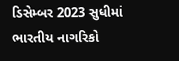ડિસેમ્બર 2023 સુધીમાં ભારતીય નાગરિકો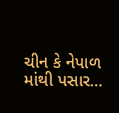ચીન કે નેપાળ માંથી પસાર…